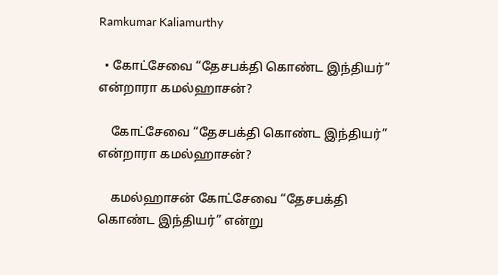Ramkumar Kaliamurthy

  • கோட்சேவை “தேசபக்தி கொண்ட இந்தியர்” என்றாரா கமல்ஹாசன்?

    கோட்சேவை “தேசபக்தி கொண்ட இந்தியர்” என்றாரா கமல்ஹாசன்?

    கமல்ஹாசன் கோட்சேவை “தேசபக்தி கொண்ட இந்தியர்” என்று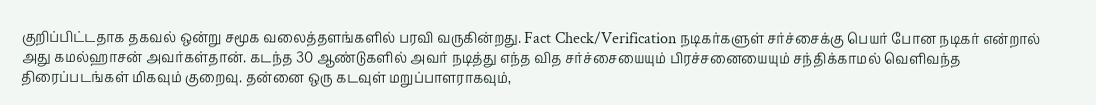குறிப்பிட்டதாக தகவல் ஒன்று சமூக வலைத்தளங்களில் பரவி வருகின்றது. Fact Check/Verification நடிகர்களுள் சர்ச்சைக்கு பெயர் போன நடிகர் என்றால் அது கமல்ஹாசன் அவர்கள்தான். கடந்த 30 ஆண்டுகளில் அவர் நடித்து எந்த வித சர்ச்சையையும் பிரச்சனையையும் சந்திக்காமல் வெளிவந்த திரைப்படங்கள் மிகவும் குறைவு. தன்னை ஒரு கடவுள் மறுப்பாளராகவும்,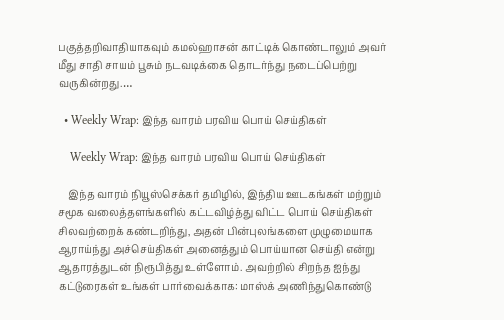பகுத்தறிவாதியாகவும் கமல்ஹாசன் காட்டிக் கொண்டாலும் அவர் மீது சாதி சாயம் பூசும் நடவடிக்கை தொடர்ந்து நடைப்பெற்று வருகின்றது.…

  • Weekly Wrap: இந்த வாரம் பரவிய பொய் செய்திகள்

    Weekly Wrap: இந்த வாரம் பரவிய பொய் செய்திகள்

    இந்த வாரம் நியூஸ்செக்கர் தமிழில், இந்திய ஊடகங்கள் மற்றும் சமூக வலைத்தளங்களில் கட்டவிழ்த்து விட்ட பொய் செய்திகள் சிலவற்றைக் கண்டறிந்து, அதன் பின்புலங்களை முழுமையாக ஆராய்ந்து அச்செய்திகள் அனைத்தும் பொய்யான செய்தி என்று ஆதாரத்துடன் நிரூபித்து உள்ளோம். அவற்றில் சிறந்த ஐந்து கட்டுரைகள் உங்கள் பார்வைக்காக: மாஸ்க் அணிந்துகொண்டு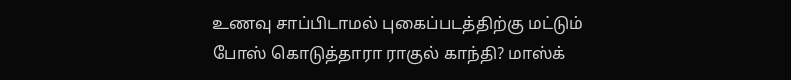உணவு சாப்பிடாமல் புகைப்படத்திற்கு மட்டும் போஸ் கொடுத்தாரா ராகுல் காந்தி? மாஸ்க்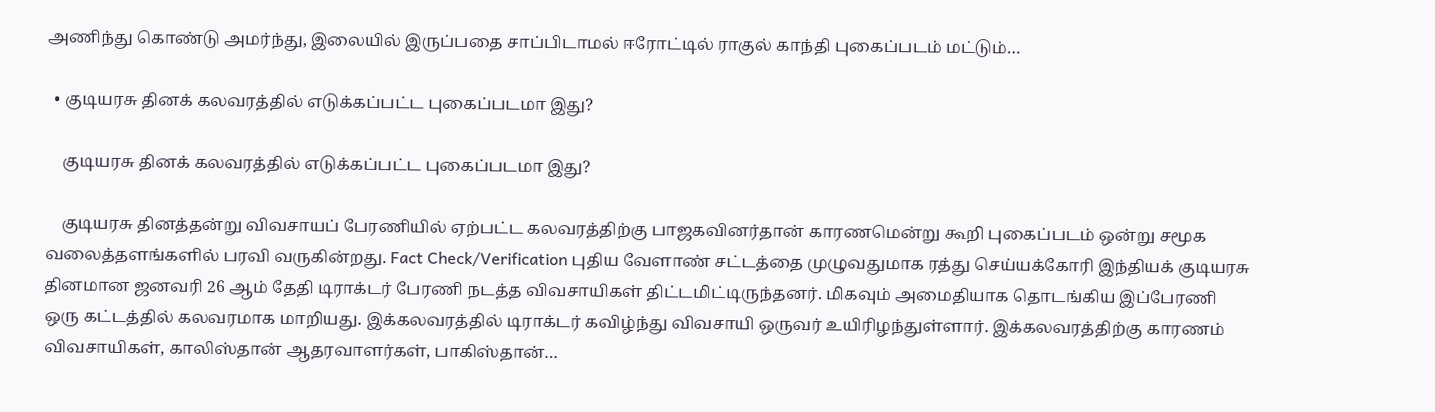அணிந்து கொண்டு அமர்ந்து, இலையில் இருப்பதை சாப்பிடாமல் ஈரோட்டில் ராகுல் காந்தி புகைப்படம் மட்டும்…

  • குடியரசு தினக் கலவரத்தில் எடுக்கப்பட்ட புகைப்படமா இது?

    குடியரசு தினக் கலவரத்தில் எடுக்கப்பட்ட புகைப்படமா இது?

    குடியரசு தினத்தன்று விவசாயப் பேரணியில் ஏற்பட்ட கலவரத்திற்கு பாஜகவினர்தான் காரணமென்று கூறி புகைப்படம் ஒன்று சமூக வலைத்தளங்களில் பரவி வருகின்றது. Fact Check/Verification புதிய வேளாண் சட்டத்தை முழுவதுமாக ரத்து செய்யக்கோரி இந்தியக் குடியரசு தினமான ஜனவரி 26 ஆம் தேதி டிராக்டர் பேரணி நடத்த விவசாயிகள் திட்டமிட்டிருந்தனர். மிகவும் அமைதியாக தொடங்கிய இப்பேரணி ஒரு கட்டத்தில் கலவரமாக மாறியது. இக்கலவரத்தில் டிராக்டர் கவிழ்ந்து விவசாயி ஒருவர் உயிரிழந்துள்ளார். இக்கலவரத்திற்கு காரணம் விவசாயிகள், காலிஸ்தான் ஆதரவாளர்கள், பாகிஸ்தான்…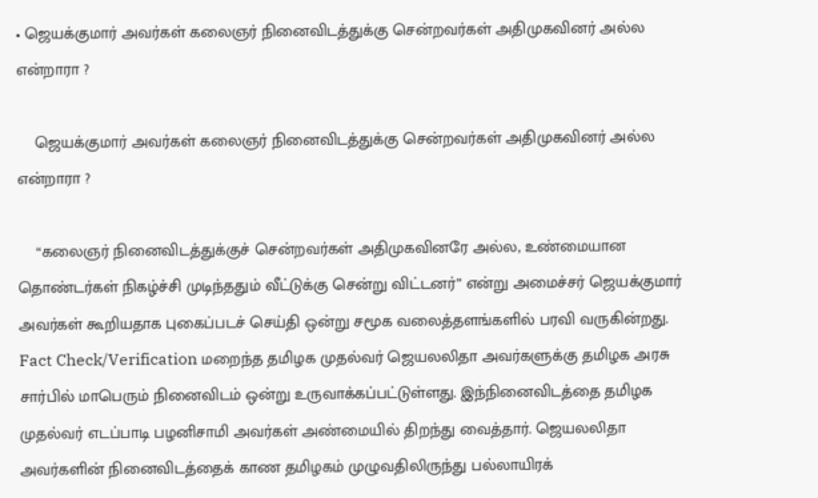• ஜெயக்குமார் அவர்கள் கலைஞர் நினைவிடத்துக்கு சென்றவர்கள் அதிமுகவினர் அல்ல என்றாரா ?

    ஜெயக்குமார் அவர்கள் கலைஞர் நினைவிடத்துக்கு சென்றவர்கள் அதிமுகவினர் அல்ல என்றாரா ?

    “கலைஞர் நினைவிடத்துக்குச் சென்றவர்கள் அதிமுகவினரே அல்ல, உண்மையான தொண்டர்கள் நிகழ்ச்சி முடிந்ததும் வீட்டுக்கு சென்று விட்டனர்” என்று அமைச்சர் ஜெயக்குமார் அவர்கள் கூறியதாக புகைப்படச் செய்தி ஒன்று சமூக வலைத்தளங்களில் பரவி வருகின்றது. Fact Check/Verification மறைந்த தமிழக முதல்வர் ஜெயலலிதா அவர்களுக்கு தமிழக அரசு சார்பில் மாபெரும் நினைவிடம் ஒன்று உருவாக்கப்பட்டுள்ளது. இந்நினைவிடத்தை தமிழக முதல்வர் எடப்பாடி பழனிசாமி அவர்கள் அண்மையில் திறந்து வைத்தார். ஜெயலலிதா அவர்களின் நினைவிடத்தைக் காண தமிழகம் முழுவதிலிருந்து பல்லாயிரக்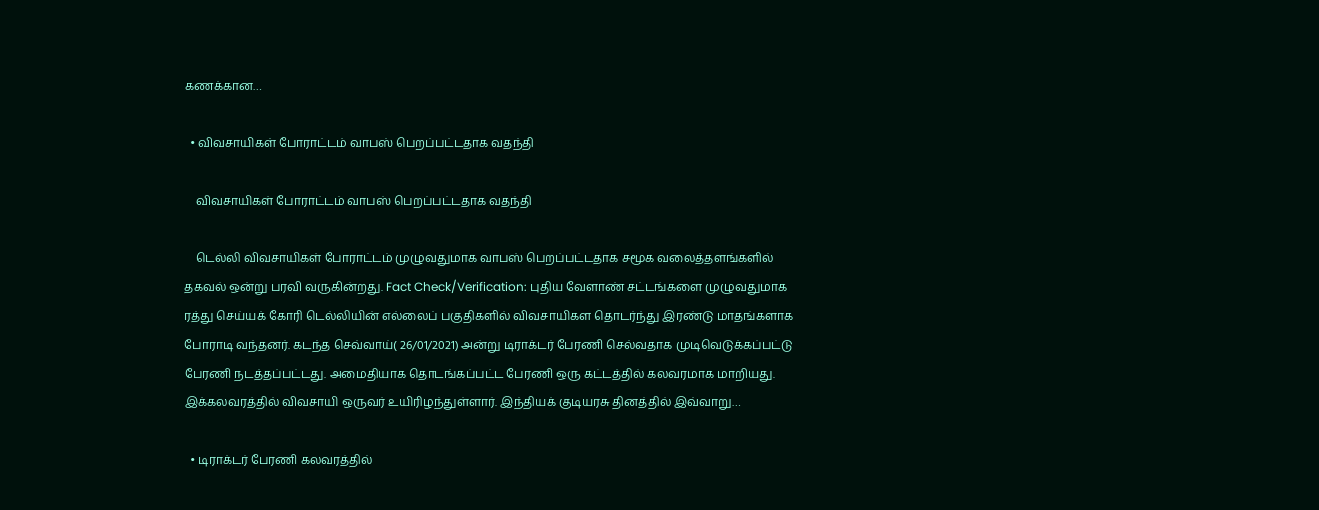கணக்கான…

  • விவசாயிகள் போராட்டம் வாபஸ் பெறப்பட்டதாக வதந்தி

    விவசாயிகள் போராட்டம் வாபஸ் பெறப்பட்டதாக வதந்தி

    டெல்லி விவசாயிகள் போராட்டம் முழுவதுமாக வாபஸ் பெறப்பட்டதாக சமூக வலைத்தளங்களில் தகவல் ஒன்று பரவி வருகின்றது. Fact Check/Verification: புதிய வேளாண் சட்டங்களை முழுவதுமாக ரத்து செய்யக் கோரி டெல்லியின் எல்லைப் பகுதிகளில் விவசாயிகள தொடர்ந்து இரண்டு மாதங்களாக போராடி வந்தனர். கடந்த செவ்வாய்( 26/01/2021) அன்று டிராக்டர் பேரணி செல்வதாக முடிவெடுக்கப்பட்டு பேரணி நடத்தப்பட்டது. அமைதியாக தொடங்கப்பட்ட பேரணி ஒரு கட்டத்தில் கலவரமாக மாறியது. இக்கலவரத்தில் விவசாயி ஒருவர் உயிரிழந்துள்ளார். இந்தியக் குடியரசு தினத்தில் இவ்வாறு…

  • டிராக்டர் பேரணி கலவரத்தில்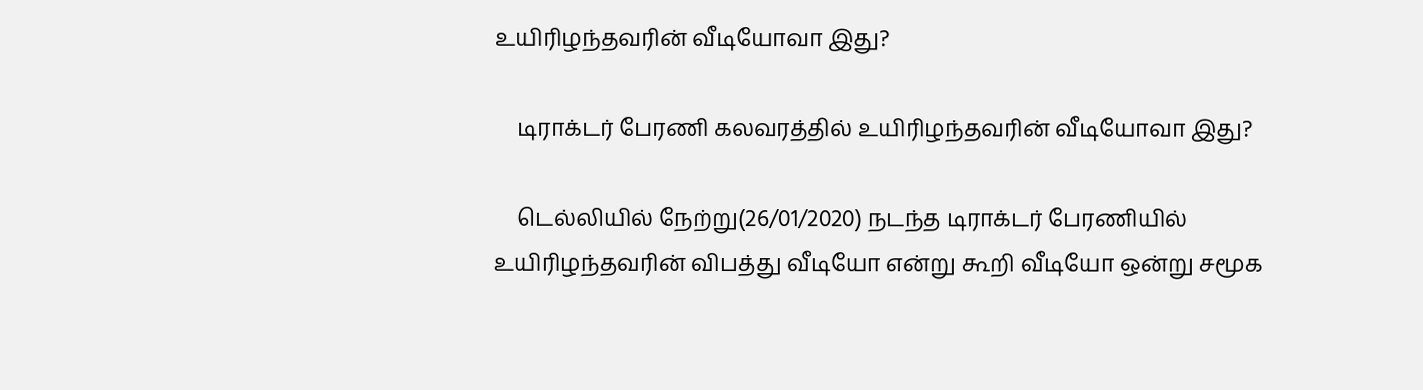உயிரிழந்தவரின் வீடியோவா இது?

    டிராக்டர் பேரணி கலவரத்தில் உயிரிழந்தவரின் வீடியோவா இது?

    டெல்லியில் நேற்று(26/01/2020) நடந்த டிராக்டர் பேரணியில் உயிரிழந்தவரின் விபத்து வீடியோ என்று கூறி வீடியோ ஒன்று சமூக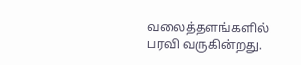வலைத்தளங்களில் பரவி வருகின்றது.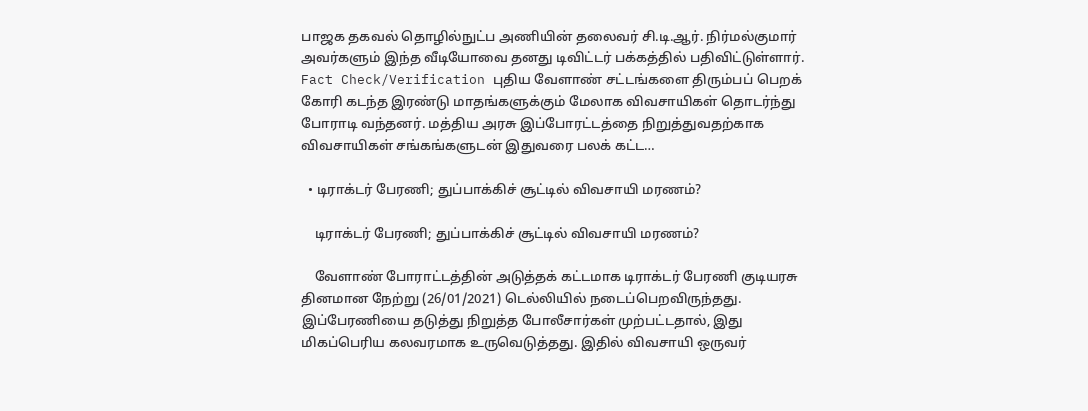பாஜக தகவல் தொழில்நுட்ப அணியின் தலைவர் சி.டி.ஆர். நிர்மல்குமார் அவர்களும் இந்த வீடியோவை தனது டிவிட்டர் பக்கத்தில் பதிவிட்டுள்ளார். Fact Check/Verification புதிய வேளாண் சட்டங்களை திரும்பப் பெறக் கோரி கடந்த இரண்டு மாதங்களுக்கும் மேலாக விவசாயிகள் தொடர்ந்து போராடி வந்தனர். மத்திய அரசு இப்போரட்டத்தை நிறுத்துவதற்காக விவசாயிகள் சங்கங்களுடன் இதுவரை பலக் கட்ட…

  • டிராக்டர் பேரணி; துப்பாக்கிச் சூட்டில் விவசாயி மரணம்?

    டிராக்டர் பேரணி; துப்பாக்கிச் சூட்டில் விவசாயி மரணம்?

    வேளாண் போராட்டத்தின் அடுத்தக் கட்டமாக டிராக்டர் பேரணி குடியரசு தினமான நேற்று (26/01/2021) டெல்லியில் நடைப்பெறவிருந்தது. இப்பேரணியை தடுத்து நிறுத்த போலீசார்கள் முற்பட்டதால், இது மிகப்பெரிய கலவரமாக உருவெடுத்தது. இதில் விவசாயி ஒருவர்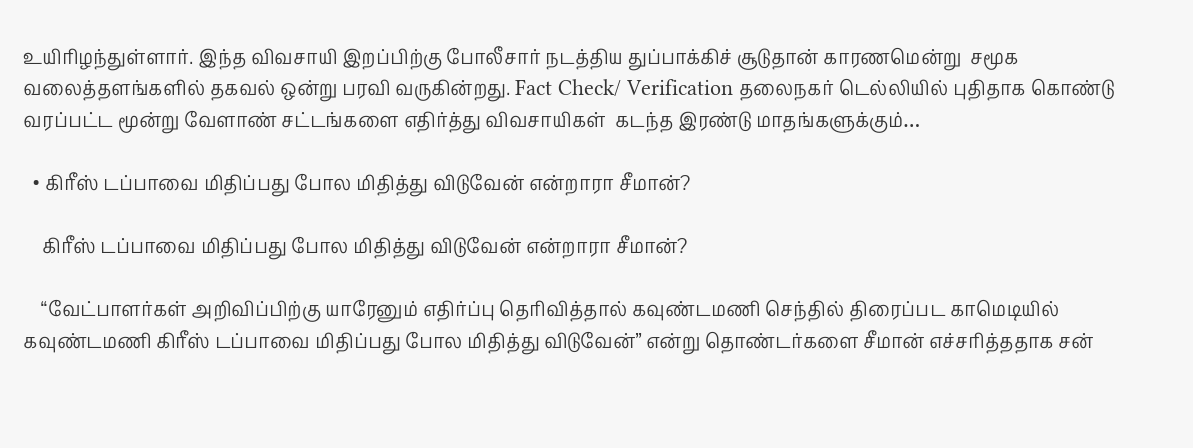உயிரிழந்துள்ளார். இந்த விவசாயி இறப்பிற்கு போலீசார் நடத்திய துப்பாக்கிச் சூடுதான் காரணமென்று  சமூக வலைத்தளங்களில் தகவல் ஒன்று பரவி வருகின்றது. Fact Check/ Verification தலைநகர் டெல்லியில் புதிதாக கொண்டு வரப்பட்ட மூன்று வேளாண் சட்டங்களை எதிர்த்து விவசாயிகள்  கடந்த இரண்டு மாதங்களுக்கும்…

  • கிரீஸ் டப்பாவை மிதிப்பது போல மிதித்து விடுவேன் என்றாரா சீமான்?

    கிரீஸ் டப்பாவை மிதிப்பது போல மிதித்து விடுவேன் என்றாரா சீமான்?

    “வேட்பாளர்கள் அறிவிப்பிற்கு யாரேனும் எதிர்ப்பு தெரிவித்தால் கவுண்டமணி செந்தில் திரைப்பட காமெடியில் கவுண்டமணி கிரீஸ் டப்பாவை மிதிப்பது போல மிதித்து விடுவேன்” என்று தொண்டர்களை சீமான் எச்சரித்ததாக சன்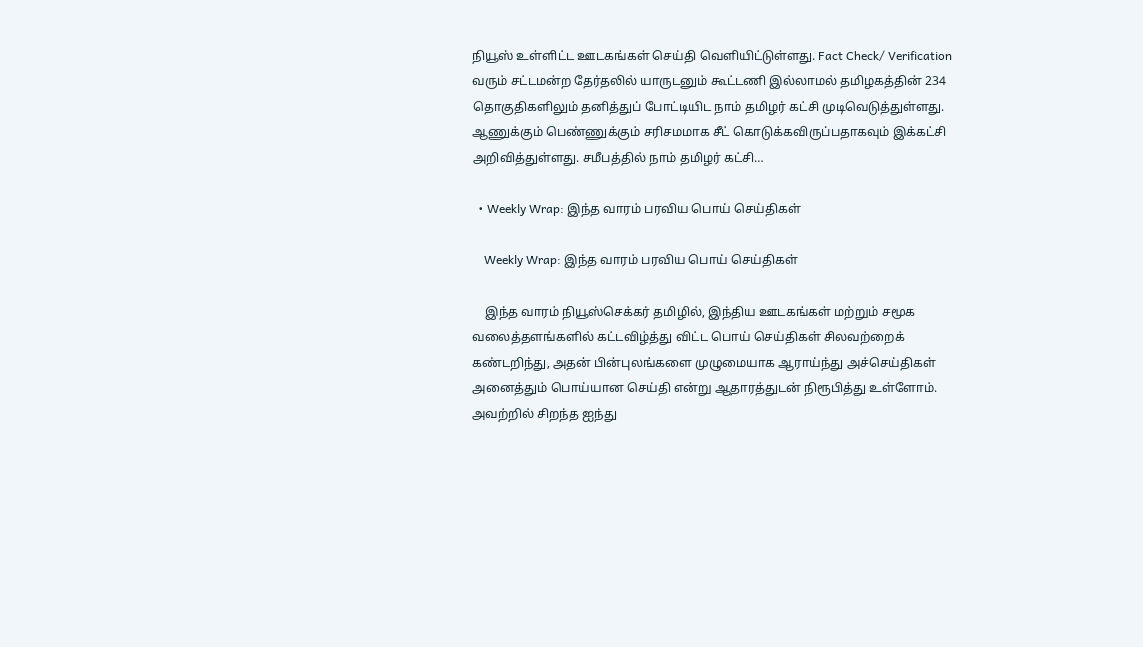நியூஸ் உள்ளிட்ட ஊடகங்கள் செய்தி வெளியிட்டுள்ளது. Fact Check/ Verification வரும் சட்டமன்ற தேர்தலில் யாருடனும் கூட்டணி இல்லாமல் தமிழகத்தின் 234 தொகுதிகளிலும் தனித்துப் போட்டியிட நாம் தமிழர் கட்சி முடிவெடுத்துள்ளது. ஆணுக்கும் பெண்ணுக்கும் சரிசமமாக சீட் கொடுக்கவிருப்பதாகவும் இக்கட்சி அறிவித்துள்ளது. சமீபத்தில் நாம் தமிழர் கட்சி…

  • Weekly Wrap: இந்த வாரம் பரவிய பொய் செய்திகள்

    Weekly Wrap: இந்த வாரம் பரவிய பொய் செய்திகள்

    இந்த வாரம் நியூஸ்செக்கர் தமிழில், இந்திய ஊடகங்கள் மற்றும் சமூக வலைத்தளங்களில் கட்டவிழ்த்து விட்ட பொய் செய்திகள் சிலவற்றைக் கண்டறிந்து, அதன் பின்புலங்களை முழுமையாக ஆராய்ந்து அச்செய்திகள் அனைத்தும் பொய்யான செய்தி என்று ஆதாரத்துடன் நிரூபித்து உள்ளோம். அவற்றில் சிறந்த ஐந்து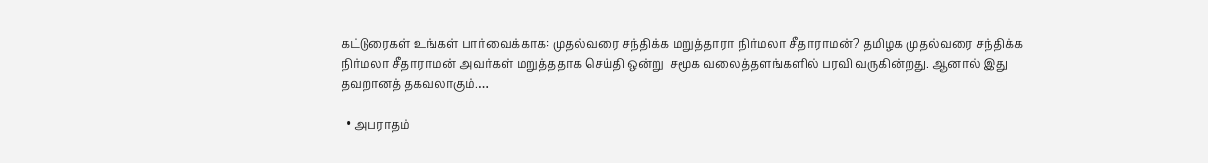கட்டுரைகள் உங்கள் பார்வைக்காக: முதல்வரை சந்திக்க மறுத்தாரா நிர்மலா சீதாராமன்? தமிழக முதல்வரை சந்திக்க நிர்மலா சீதாராமன் அவர்கள் மறுத்ததாக செய்தி ஒன்று  சமூக வலைத்தளங்களில் பரவி வருகின்றது. ஆனால் இது தவறானத் தகவலாகும்.…

  • அபராதம்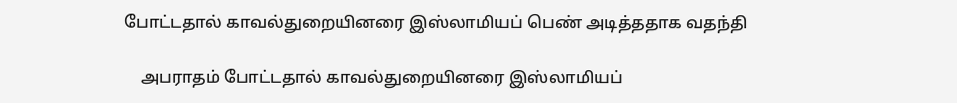போட்டதால் காவல்துறையினரை இஸ்லாமியப் பெண் அடித்ததாக வதந்தி

    அபராதம் போட்டதால் காவல்துறையினரை இஸ்லாமியப்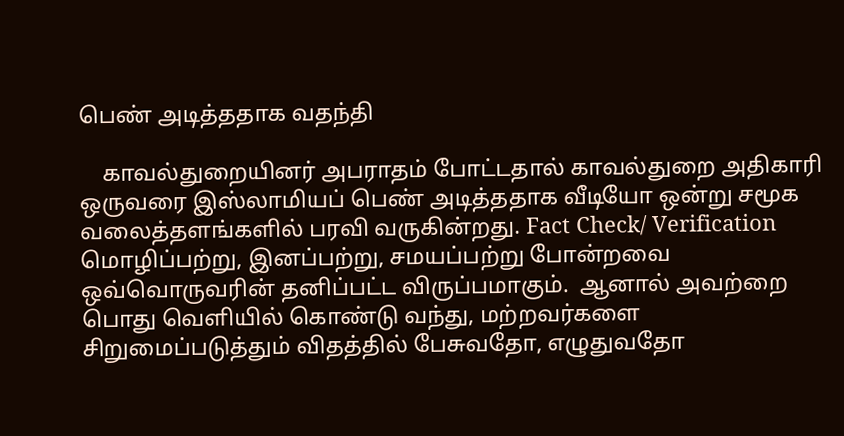பெண் அடித்ததாக வதந்தி

    காவல்துறையினர் அபராதம் போட்டதால் காவல்துறை அதிகாரி ஒருவரை இஸ்லாமியப் பெண் அடித்ததாக வீடியோ ஒன்று சமூக வலைத்தளங்களில் பரவி வருகின்றது. Fact Check/ Verification மொழிப்பற்று, இனப்பற்று, சமயப்பற்று போன்றவை ஒவ்வொருவரின் தனிப்பட்ட விருப்பமாகும்.  ஆனால் அவற்றை பொது வெளியில் கொண்டு வந்து, மற்றவர்களை சிறுமைப்படுத்தும் விதத்தில் பேசுவதோ, எழுதுவதோ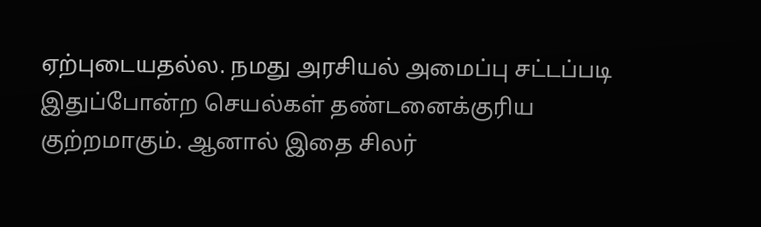ஏற்புடையதல்ல. நமது அரசியல் அமைப்பு சட்டப்படி இதுப்போன்ற செயல்கள் தண்டனைக்குரிய குற்றமாகும். ஆனால் இதை சிலர்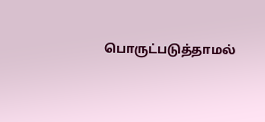பொருட்படுத்தாமல்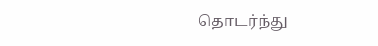தொடர்ந்து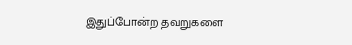இதுப்போன்ற தவறுகளை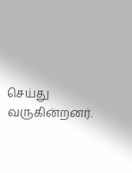செய்து வருகின்றனர்.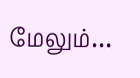மேலும்…